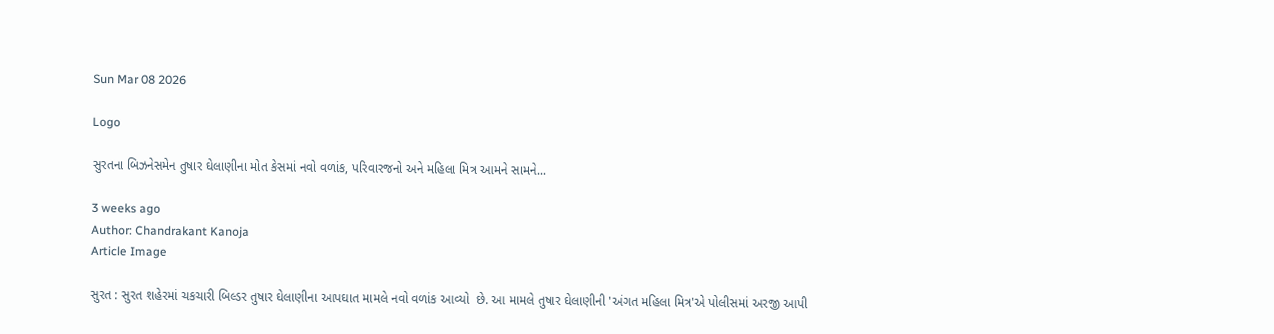Sun Mar 08 2026

Logo

સુરતના બિઝનેસમેન તુષાર ઘેલાણીના મોત કેસમાં નવો વળાંક, પરિવારજનો અને મહિલા મિત્ર આમને સામને...

3 weeks ago
Author: Chandrakant Kanoja
Article Image

સુરત : સુરત શહેરમાં ચકચારી બિલ્ડર તુષાર ઘેલાણીના આપઘાત મામલે નવો વળાંક આવ્યો  છે. આ મામલે તુષાર ઘેલાણીની 'અંગત મહિલા મિત્ર'એ પોલીસમાં અરજી આપી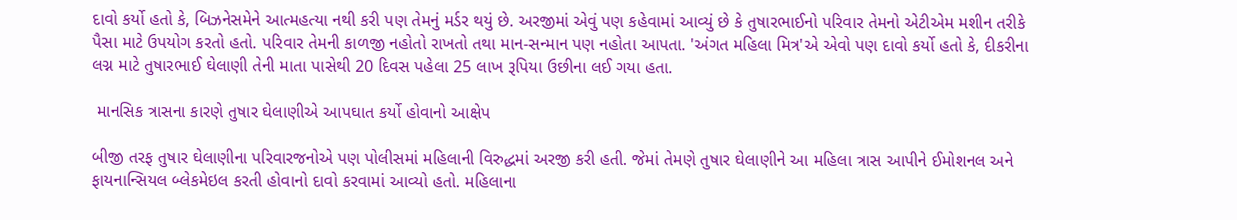દાવો કર્યો હતો કે, બિઝનેસમેને આત્મહત્યા નથી કરી પણ તેમનું મર્ડર થયું છે. અરજીમાં એવું પણ કહેવામાં આવ્યું છે કે તુષારભાઈનો પરિવાર તેમનો એટીએમ મશીન તરીકે પૈસા માટે ઉપયોગ કરતો હતો. પરિવાર તેમની કાળજી નહોતો રાખતો તથા માન-સન્માન પણ નહોતા આપતા. 'અંગત મહિલા મિત્ર'એ એવો પણ દાવો કર્યો હતો કે, દીકરીના લગ્ન માટે તુષારભાઈ ઘેલાણી તેની માતા પાસેથી 20 દિવસ પહેલા 25 લાખ રૂપિયા ઉછીના લઈ ગયા હતા.

 માનસિક ત્રાસના કારણે તુષાર ઘેલાણીએ આપઘાત કર્યો હોવાનો આક્ષેપ

બીજી તરફ તુષાર ઘેલાણીના પરિવારજનોએ પણ પોલીસમાં મહિલાની વિરુદ્ધમાં અરજી કરી હતી. જેમાં તેમણે તુષાર ઘેલાણીને આ મહિલા ત્રાસ આપીને ઈમોશનલ અને ફાયનાન્સિયલ બ્લેકમેઇલ કરતી હોવાનો દાવો કરવામાં આવ્યો હતો. મહિલાના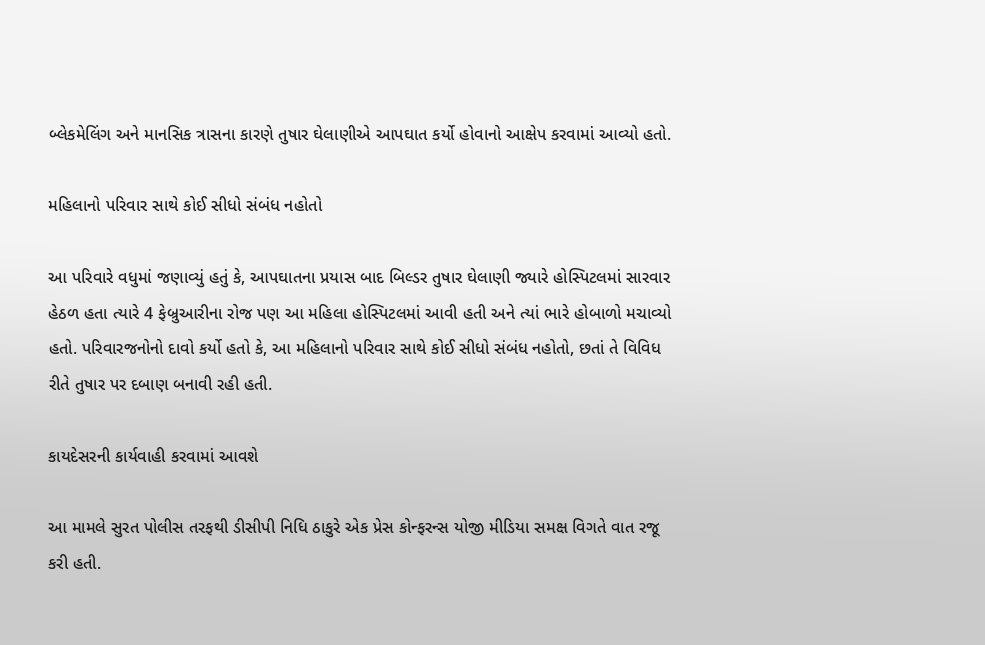બ્લેકમેલિંગ અને માનસિક ત્રાસના કારણે તુષાર ઘેલાણીએ આપઘાત કર્યો હોવાનો આક્ષેપ કરવામાં આવ્યો હતો.

મહિલાનો પરિવાર સાથે કોઈ સીધો સંબંધ નહોતો

આ પરિવારે વધુમાં જણાવ્યું હતું કે, આપઘાતના પ્રયાસ બાદ બિલ્ડર તુષાર ઘેલાણી જ્યારે હોસ્પિટલમાં સારવાર હેઠળ હતા ત્યારે 4 ફેબ્રુઆરીના રોજ પણ આ મહિલા હોસ્પિટલમાં આવી હતી અને ત્યાં ભારે હોબાળો મચાવ્યો હતો. પરિવારજનોનો દાવો કર્યો હતો કે, આ મહિલાનો પરિવાર સાથે કોઈ સીધો સંબંધ નહોતો, છતાં તે વિવિધ રીતે તુષાર પર દબાણ બનાવી રહી હતી.

કાયદેસરની કાર્યવાહી કરવામાં આવશે

આ મામલે સુરત પોલીસ તરફથી ડીસીપી નિધિ ઠાકુરે એક પ્રેસ કોન્ફરન્સ યોજી મીડિયા સમક્ષ વિગતે વાત રજૂ કરી હતી.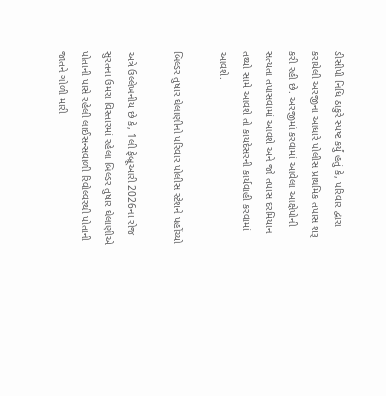ડીસીપી નિધિ ઠાકુરે સ્પષ્ટ કર્યું હતું કે, પરિવાર દ્વારા કરાયેલી અરજીના આધારે પોલીસ પ્રાથમિક તપાસ શરૂ કરી રહી છે. અરજીમાં કરવામાં આવેલા આક્ષેપોની સત્યતા તપાસવામાં આવશે અને જો તપાસ દરમિયાન તથ્યો સામે આવશે તો કાયદેસરની કાર્યવાહી કરવામાં આવશે.

બિલ્ડર તુષાર ઘેલાણીનો પરિવાર પોલીસ સ્ટેશને પહોંચ્યો

અત્રે ઉલ્લેખનીય છે કે, 1લી ફેબ્રૂઆરી 2026ના રોજ સુરતના ઉમરા વિસ્તારમાં રહેલા બિલ્ડર તુષાર ઘેલાણીએ પોતાની પાસે રહેલી લાઈસન્સવાળી રિવોલ્વરથી પોતાની જાતને ગોળી મારી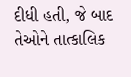દીધી હતી, જે બાદ તેઓને તાત્કાલિક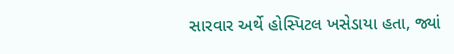સારવાર અર્થે હોસ્પિટલ ખસેડાયા હતા, જ્યાં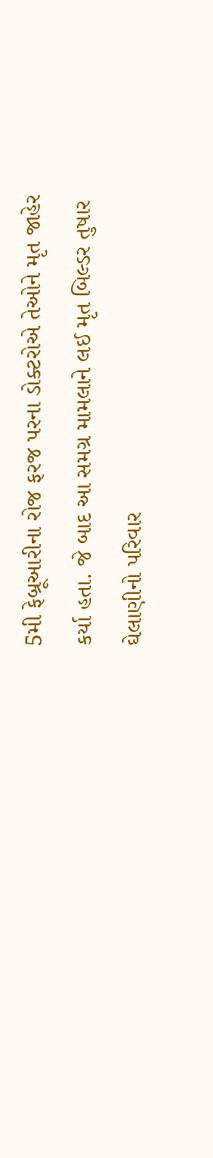5મી ફેબ્રૂઆરીના રોજ ફરજ પરના ડોક્ટરોએ તેઓને મૃત જાહેર કર્યા હતા. જે બાદ આ સમગ્ર મામલાને લઈ મૃત બિલ્ડર તુષાર ઘેલાણીનો પરિવાર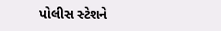પોલીસ સ્ટેશને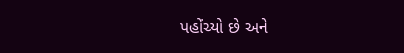પહોંચ્યો છે અને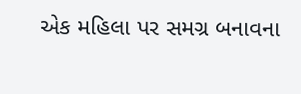એક મહિલા પર સમગ્ર બનાવના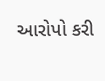આરોપો કરી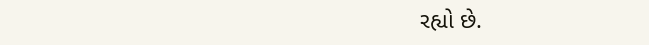રહ્યો છે.